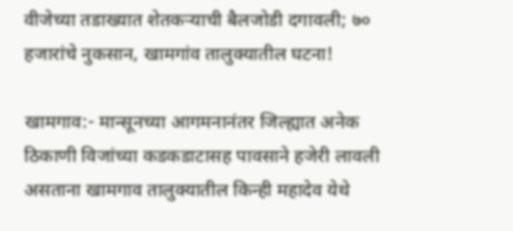वीजेच्या तडाख्यात शेतकऱ्याची बैलजोडी दगावली; ७० हजारांचे नुकसान, खामगांव तालुक्यातील घटना!

खामगाव:- मान्सूनच्या आगमनानंतर जिल्ह्यात अनेक ठिकाणी विजांच्या कडकडाटासह पावसाने हजेरी लावली असताना खामगाव तालुक्यातील किन्ही महादेव येथे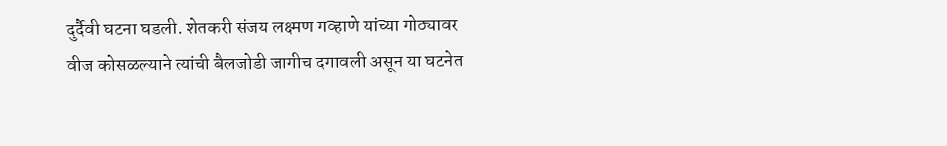दुर्दैवी घटना घडली. शेतकरी संजय लक्ष्मण गव्हाणे यांच्या गोठ्यावर वीज कोसळल्याने त्यांची बैलजोडी जागीच दगावली असून या घटनेत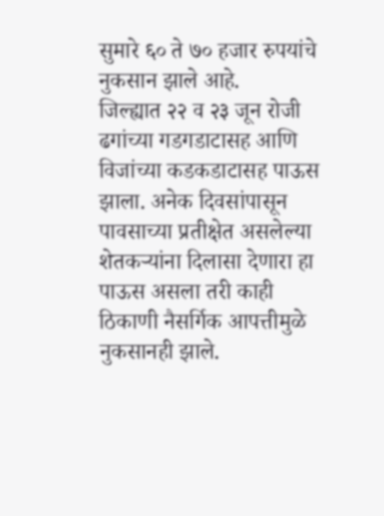सुमारे ६० ते ७० हजार रुपयांचे नुकसान झाले आहे.
जिल्ह्यात २२ व २३ जून रोजी ढगांच्या गडगडाटासह आणि विजांच्या कडकडाटासह पाऊस झाला. अनेक दिवसांपासून पावसाच्या प्रतीक्षेत असलेल्या शेतकऱ्यांना दिलासा देणारा हा पाऊस असला तरी काही ठिकाणी नैसर्गिक आपत्तीमुळे नुकसानही झाले.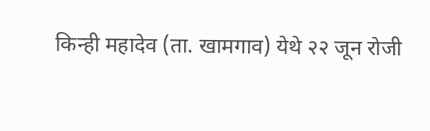किन्ही महादेव (ता. खामगाव) येथे २२ जून रोजी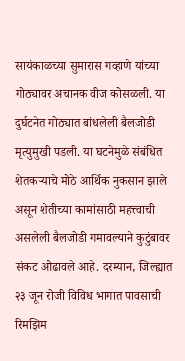सायंकाळच्या सुमारास गव्हाणे यांच्या गोठ्यावर अचानक वीज कोसळली. या दुर्घटनेत गोठ्यात बांधलेली बैलजोडी मृत्युमुखी पडली. या घटनेमुळे संबंधित शेतकऱ्याचे मोठे आर्थिक नुकसान झाले असून शेतीच्या कामांसाठी महत्त्वाची असलेली बैलजोडी गमावल्याने कुटुंबावर संकट ओढावले आहे. दरम्यान, जिल्ह्यात २३ जून रोजी विविध भागात पावसाची रिमझिम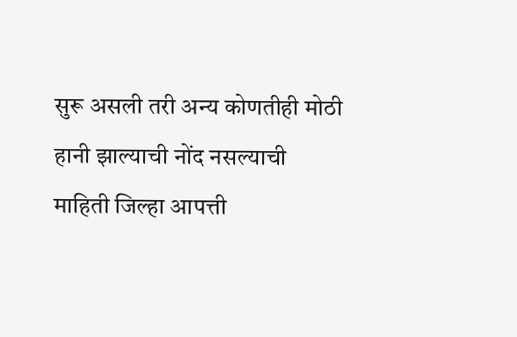सुरू असली तरी अन्य कोणतीही मोठी हानी झाल्याची नोंद नसल्याची माहिती जिल्हा आपत्ती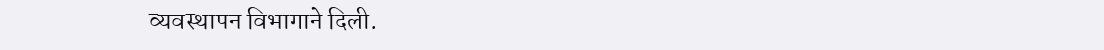व्यवस्थापन विभागाने दिली.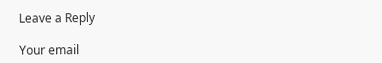Leave a Reply

Your email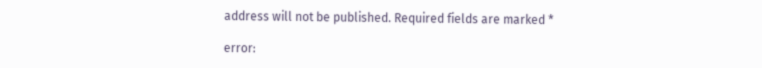address will not be published. Required fields are marked *

error: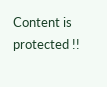Content is protected !!